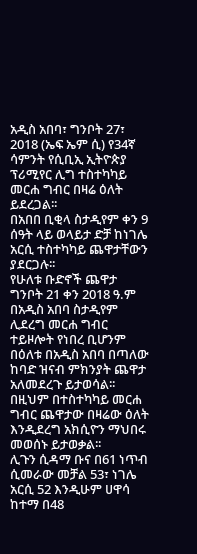አዲስ አበባ፣ ግንቦት 27፣ 2018 (ኤፍ ኤም ሲ) የ34ኛ ሳምንት የሲቢኢ ኢትዮጵያ ፕሪሚየር ሊግ ተስተካካይ መርሐ ግብር በዛሬ ዕለት ይደረጋል፡፡
በአበበ ቢቂላ ስታዲየም ቀን 9 ሰዓት ላይ ወላይታ ድቻ ከነገሌ አርሲ ተስተካካይ ጨዋታቸውን ያደርጋሉ፡፡
የሁለቱ ቡድኖች ጨዋታ ግንቦት 21 ቀን 2018 ዓ.ም በአዲስ አበባ ስታዲየም ሊደረግ መርሐ ግብር ተይዞሎት የነበረ ቢሆንም በዕለቱ በአዲስ አበባ በጣለው ከባድ ዝናብ ምክንያት ጨዋታ አለመደረጉ ይታወሳል፡፡
በዚህም በተስተካካይ መርሐ ግብር ጨዋታው በዛሬው ዕለት እንዲደረግ አክሲዮን ማህበሩ መወሰኑ ይታወቃል፡፡
ሊጉን ሲዳማ ቡና በ61 ነጥብ ሲመራው መቻል 53፣ ነገሌ አርሲ 52 እንዲሁም ሀዋሳ ከተማ በ48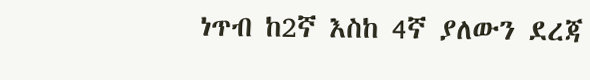ነጥብ ከ2ኛ እስከ 4ኛ ያለውን ደረጃ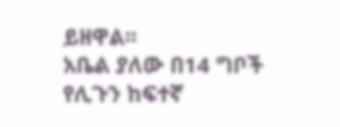ይዘዋል፡፡
አቤል ያለው በ14 ግቦች የሊጉን ከፍተኛ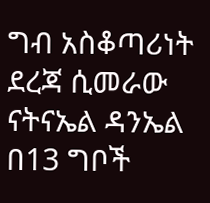ግብ አስቆጣሪነት ደረጃ ሲመራው ናትናኤል ዳንኤል በ13 ግቦች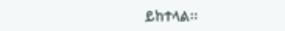ይከተላል፡፡